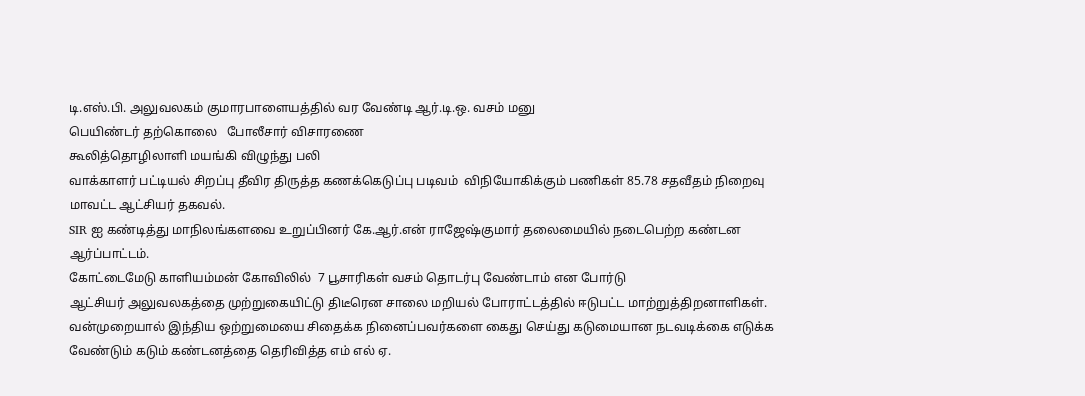டி.எஸ்.பி. அலுவலகம் குமாரபாளையத்தில் வர வேண்டி ஆர்.டி.ஒ. வசம் மனு
பெயிண்டர் தற்கொலை   போலீசார் விசாரணை
கூலித்தொழிலாளி மயங்கி விழுந்து பலி
வாக்காளர் பட்டியல் சிறப்பு தீவிர திருத்த கணக்கெடுப்பு படிவம்  விநியோகிக்கும் பணிகள் 85.78 சதவீதம் நிறைவு மாவட்ட ஆட்சியர் தகவல்.
SIR ஐ கண்டித்து மாநிலங்களவை உறுப்பினர் கே.ஆர்.என் ராஜேஷ்குமார் தலைமையில் நடைபெற்ற கண்டன ஆர்ப்பாட்டம்.
கோட்டைமேடு காளியம்மன் கோவிலில்  7 பூசாரிகள் வசம் தொடர்பு வேண்டாம் என போர்டு
ஆட்சியர் அலுவலகத்தை முற்றுகையிட்டு திடீரென சாலை மறியல் போராட்டத்தில் ஈடுபட்ட மாற்றுத்திறனாளிகள்.
வன்முறையால் இந்திய ஒற்றுமையை சிதைக்க நினைப்பவர்களை கைது செய்து கடுமையான நடவடிக்கை எடுக்க வேண்டும் கடும் கண்டனத்தை தெரிவித்த எம் எல் ஏ.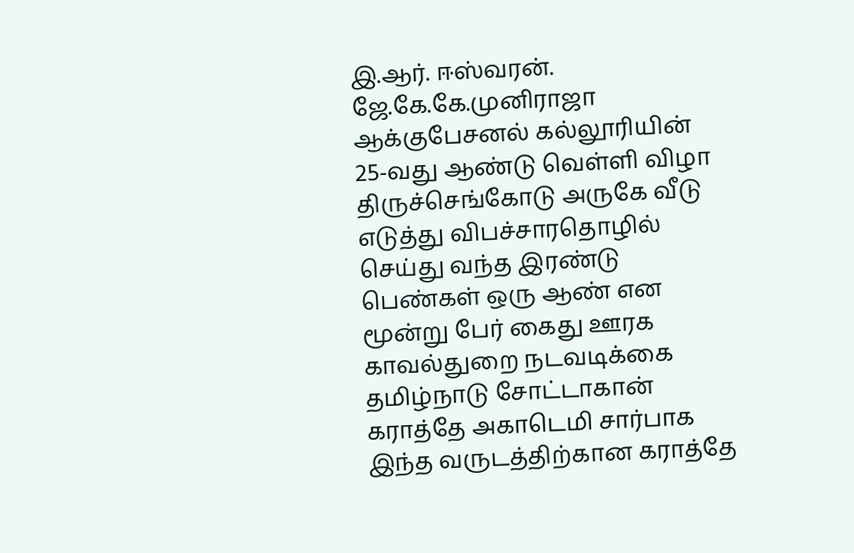இ.ஆர். ஈஸ்வரன்.
ஜே.கே.கே.முனிராஜா ஆக்குபேசனல் கல்லூரியின் 25-வது ஆண்டு வெள்ளி விழா
திருச்செங்கோடு அருகே வீடு எடுத்து விபச்சாரதொழில் செய்து வந்த இரண்டு பெண்கள் ஒரு ஆண் என மூன்று பேர் கைது ஊரக காவல்துறை நடவடிக்கை
தமிழ்நாடு சோட்டாகான் கராத்தே அகாடெமி சார்பாக இந்த வருடத்திற்கான கராத்தே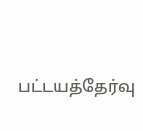பட்டயத்தேர்வு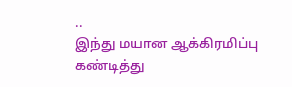..
இந்து மயான ஆக்கிரமிப்பு கண்டித்து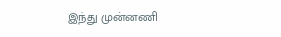இந்து முன்னணி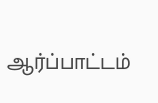ஆர்ப்பாட்டம்